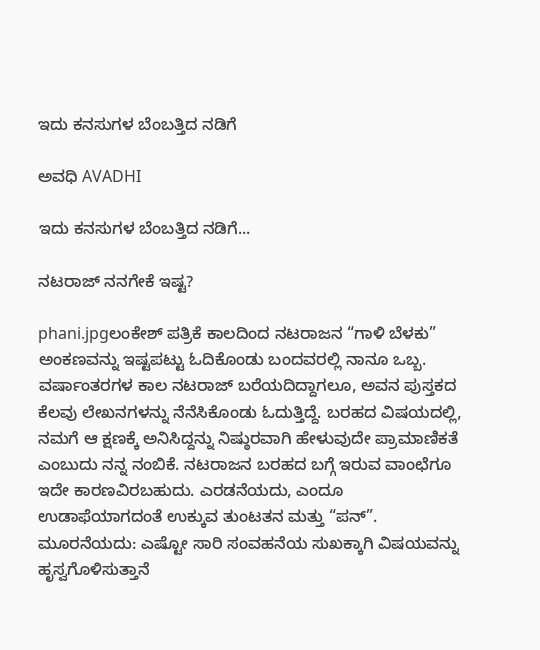ಇದು ಕನಸುಗಳ ಬೆಂಬತ್ತಿದ ನಡಿಗೆ‍

ಅವಧಿ AVADHI

ಇದು ಕನಸುಗಳ ಬೆಂಬತ್ತಿದ ನಡಿಗೆ...

ನಟರಾಜ್ ನನಗೇಕೆ ಇಷ್ಟ?

phani.jpgಲಂಕೇಶ್ ಪತ್ರಿಕೆ ಕಾಲದಿಂದ ನಟರಾಜನ “ಗಾಳಿ ಬೆಳಕು” ಅಂಕಣವನ್ನು ಇಷ್ಟಪಟ್ಟು ಓದಿಕೊಂಡು ಬಂದವರಲ್ಲಿ ನಾನೂ ಒಬ್ಬ. ವರ್ಷಾಂತರಗಳ ಕಾಲ ನಟರಾಜ್ ಬರೆಯದಿದ್ದಾಗಲೂ, ಅವನ ಪುಸ್ತಕದ ಕೆಲವು ಲೇಖನಗಳನ್ನು ನೆನೆಸಿಕೊಂಡು ಓದುತ್ತಿದ್ದೆ. ಬರಹದ ವಿಷಯದಲ್ಲಿ, ನಮಗೆ ಆ ಕ್ಷಣಕ್ಕೆ ಅನಿಸಿದ್ದನ್ನು ನಿಷ್ಠುರವಾಗಿ ಹೇಳುವುದೇ ಪ್ರಾಮಾಣಿಕತೆ ಎಂಬುದು ನನ್ನ ನಂಬಿಕೆ. ನಟರಾಜನ ಬರಹದ ಬಗ್ಗೆ ಇರುವ ವಾಂಛೆಗೂ ಇದೇ ಕಾರಣವಿರಬಹುದು. ಎರಡನೆಯದು, ಎಂದೂ ಉಡಾಫೆಯಾಗದಂತೆ ಉಕ್ಕುವ ತುಂಟತನ ಮತ್ತು “ಪನ್”. ಮೂರನೆಯದು: ಎಷ್ಟೋ ಸಾರಿ ಸಂವಹನೆಯ ಸುಖಕ್ಕಾಗಿ ವಿಷಯವನ್ನು ಹೃಸ್ವಗೊಳಿಸುತ್ತಾನೆ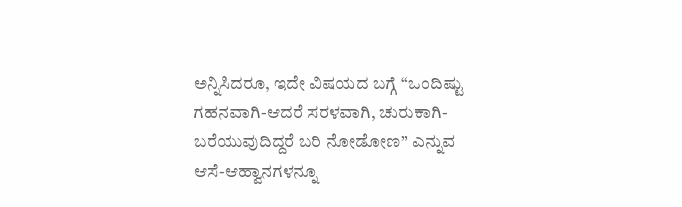ಅನ್ನಿಸಿದರೂ, ಇದೇ ವಿಷಯದ ಬಗ್ಗೆ “ಒಂದಿಷ್ಟು ಗಹನವಾಗಿ-ಆದರೆ ಸರಳವಾಗಿ, ಚುರುಕಾಗಿ-ಬರೆಯುವುದಿದ್ದರೆ ಬರಿ ನೋಡೋಣ” ಎನ್ನುವ ಆಸೆ-ಆಹ್ವಾನಗಳನ್ನೂ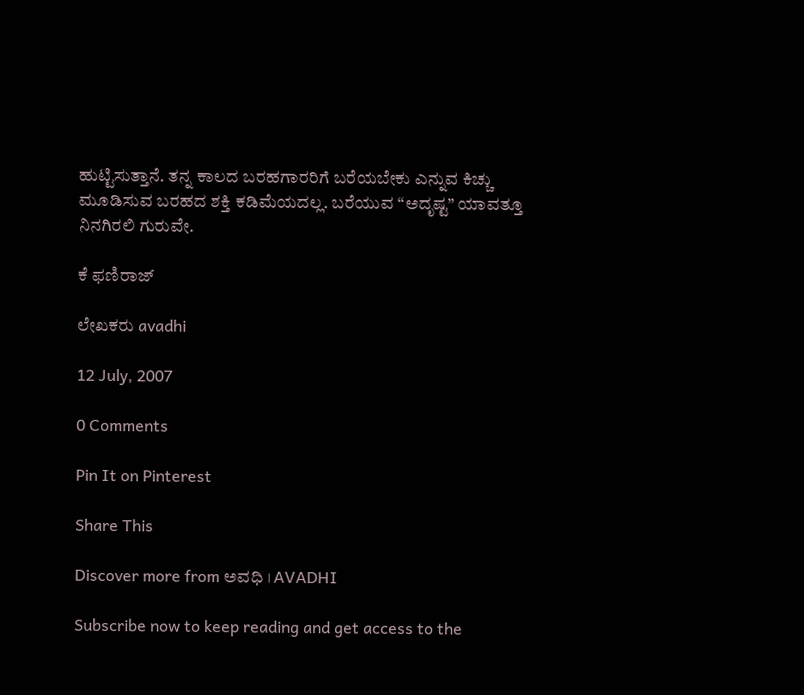ಹುಟ್ಟಿಸುತ್ತಾನೆ. ತನ್ನ ಕಾಲದ ಬರಹಗಾರರಿಗೆ ಬರೆಯಬೇಕು ಎನ್ನುವ ಕಿಚ್ಚು ಮೂಡಿಸುವ ಬರಹದ ಶಕ್ತಿ ಕಡಿಮೆಯದಲ್ಲ. ಬರೆಯುವ “ಅದೃಷ್ಟ” ಯಾವತ್ತೂ ನಿನಗಿರಲಿ ಗುರುವೇ.

ಕೆ ಫಣಿರಾಜ್

ಲೇಖಕರು avadhi

12 July, 2007

0 Comments

Pin It on Pinterest

Share This

Discover more from ಅವಧಿ । AVADHI

Subscribe now to keep reading and get access to the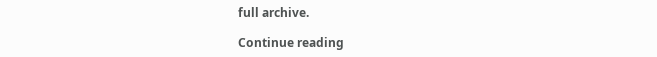full archive.

Continue reading